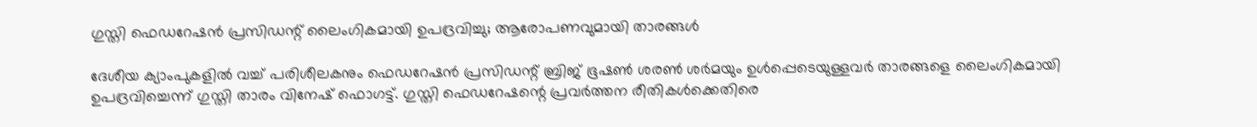ഗുസ്തി ഫെഡറേഷന്‍ പ്രസിഡന്റ് ലൈംഗികമായി ഉപദ്രവിച്ചു; ആരോപണവുമായി താരങ്ങള്‍

ദേശീയ ക്യാംപുകളില്‍ വച്ച് പരിശീലകനും ഫെഡറേഷന്‍ പ്രസിഡന്റ് ബ്രിജ് ഭൂഷണ്‍ ശരണ്‍ ശര്‍മയും ഉള്‍പ്പെടെയുള്ളവര്‍ താരങ്ങളെ ലൈംഗികമായി ഉപദ്രവിച്ചെന്ന് ഗുസ്തി താരം വിനേഷ് ഫൊഗട്ട്. ഗുസ്തി ഫെഡറേഷന്റെ പ്രവര്‍ത്തന രീതികള്‍ക്കെതിരെ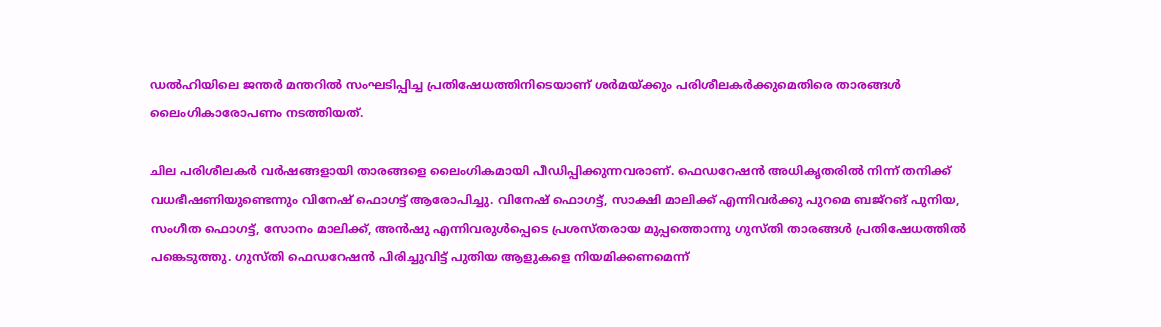ഡല്‍ഹിയിലെ ജന്തര്‍ മന്തറില്‍ സംഘടിപ്പിച്ച പ്രതിഷേധത്തിനിടെയാണ് ശര്‍മയ്ക്കും പരിശീലകര്‍ക്കുമെതിരെ താരങ്ങള്‍ ലൈംഗികാരോപണം നടത്തിയത്.

ചില പരിശീലകര്‍ വര്‍ഷങ്ങളായി താരങ്ങളെ ലൈംഗികമായി പീഡിപ്പിക്കുന്നവരാണ്. ഫെഡറേഷന്‍ അധികൃതരില്‍ നിന്ന് തനിക്ക് വധഭീഷണിയുണ്ടെന്നും വിനേഷ് ഫൊഗട്ട് ആരോപിച്ചു. വിനേഷ് ഫൊഗട്ട്, സാക്ഷി മാലിക്ക് എന്നിവര്‍ക്കു പുറമെ ബജ്റങ് പുനിയ, സംഗീത ഫൊഗട്ട്, സോനം മാലിക്ക്, അന്‍ഷു എന്നിവരുള്‍പ്പെടെ പ്രശസ്തരായ മുപ്പത്തൊന്നു ഗുസ്തി താരങ്ങള്‍ പ്രതിഷേധത്തില്‍ പങ്കെടുത്തു. ഗുസ്തി ഫെഡറേഷന്‍ പിരിച്ചുവിട്ട് പുതിയ ആളുകളെ നിയമിക്കണമെന്ന്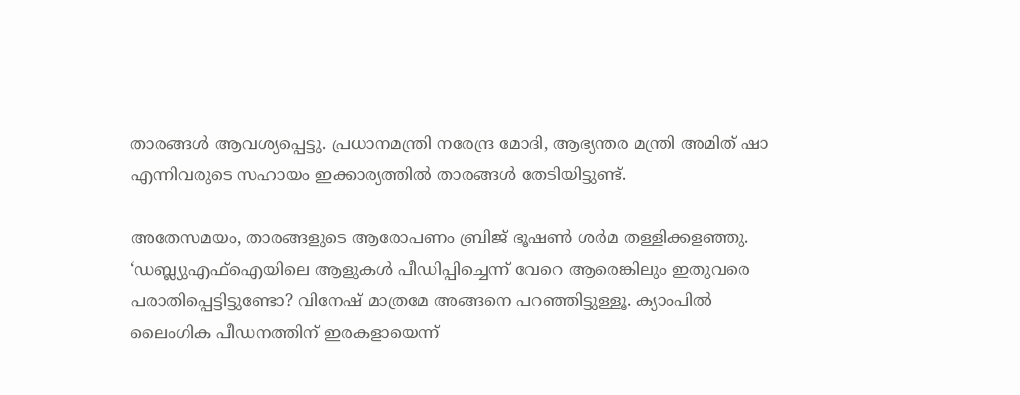താരങ്ങള്‍ ആവശ്യപ്പെട്ടു. പ്രധാനമന്ത്രി നരേന്ദ്ര മോദി, ആഭ്യന്തര മന്ത്രി അമിത് ഷാ എന്നിവരുടെ സഹായം ഇക്കാര്യത്തില്‍ താരങ്ങള്‍ തേടിയിട്ടുണ്ട്.

അതേസമയം, താരങ്ങളുടെ ആരോപണം ബ്രിജ് ഭൂഷണ്‍ ശര്‍മ തള്ളിക്കളഞ്ഞു. ‘ഡബ്ല്യുഎഫ്‌ഐയിലെ ആളുകള്‍ പീഡിപ്പിച്ചെന്ന് വേറെ ആരെങ്കിലും ഇതുവരെ പരാതിപ്പെട്ടിട്ടുണ്ടോ? വിനേഷ് മാത്രമേ അങ്ങനെ പറഞ്ഞിട്ടുള്ളൂ. ക്യാംപില്‍ ലൈംഗിക പീഡനത്തിന് ഇരകളായെന്ന്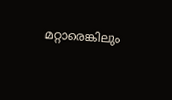മറ്റാരെങ്കിലും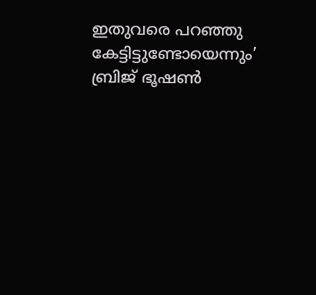ഇതുവരെ പറഞ്ഞു കേട്ടിട്ടുണ്ടോയെന്നും’ ബ്രിജ് ഭൂഷണ്‍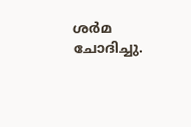ശര്‍മ ചോദിച്ചു.